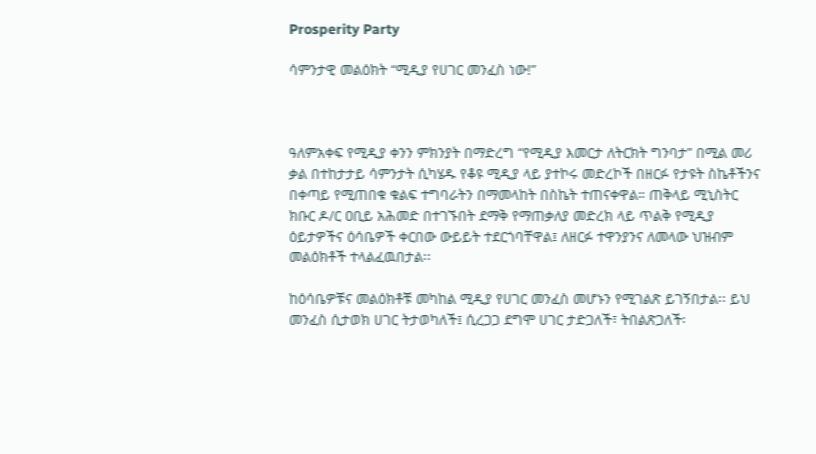Prosperity Party

ሳምንታዊ መልዕክት “ሚዲያ የሀገር መንፈስ ነው!”



ዓለምአቀፍ የሚዲያ ቀንን ምክንያት በማድረግ “የሚዲያ እመርታ ለትርክት ግንባታ” በሚል መሪ ቃል በተከታታይ ሳምንታት ሲካሄዱ የቆዩ ሚዲያ ላይ ያተኮሩ መድረኮች በዘርፉ የታዩት ስኬቶችንና በቀጣይ የሚጠበቁ ቁልፍ ተግባራትን በማመላከት በስኬት ተጠናቀዋል። ጠቅላይ ሚኒስትር ክቡር ዶ/ር ዐቢይ አሕመድ በተገኙበት ደማቅ የማጠቃለያ መድረክ ላይ ጥልቅ የሚዲያ ዕይታዎችና ዕሳቤዎች ቀርበው ውይይት ተደርጎባቸዋል፤ ለዘርፉ ተዋንያንና ለመላው ህዝብም መልዕክቶች ተላልፈዉበታል፡፡

ከዕሳቤዎቹና መልዕክቶቹ መካከል ሚዲያ የሀገር መንፈስ መሆኑን የሚገልጽ ይገኝበታል፡፡ ይህ መንፈስ ሲታወክ ሀገር ትታወካለች፤ ሲረጋጋ ደግሞ ሀገር ታድጋለች፣ ትበልጽጋለች፡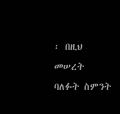፡ በዚህ መሠረት ባለፉት ስምንት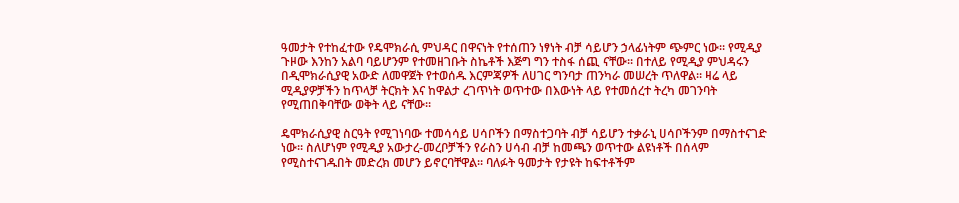ዓመታት የተከፈተው የዴሞክራሲ ምህዳር በዋናነት የተሰጠን ነፃነት ብቻ ሳይሆን ኃላፊነትም ጭምር ነው። የሚዲያ ጉዞው እንከን አልባ ባይሆንም የተመዘገቡት ስኬቶች እጅግ ግን ተስፋ ሰጪ ናቸው። በተለይ የሚዲያ ምህዳሩን በዲሞክራሲያዊ አውድ ለመዋጀት የተወሰዱ እርምጃዎች ለሀገር ግንባታ ጠንካራ መሠረት ጥለዋል። ዛሬ ላይ ሚዲያዎቻችን ከጥላቻ ትርክት እና ከዋልታ ረገጥነት ወጥተው በእውነት ላይ የተመሰረተ ትረካ መገንባት የሚጠበቅባቸው ወቅት ላይ ናቸው።

ዴሞክራሲያዊ ስርዓት የሚገነባው ተመሳሳይ ሀሳቦችን በማስተጋባት ብቻ ሳይሆን ተቃራኒ ሀሳቦችንም በማስተናገድ ነው። ስለሆነም የሚዲያ አውታረ-መረቦቻችን የራስን ሀሳብ ብቻ ከመጫን ወጥተው ልዩነቶች በሰላም የሚስተናገዱበት መድረክ መሆን ይኖርባቸዋል። ባለፉት ዓመታት የታዩት ከፍተቶችም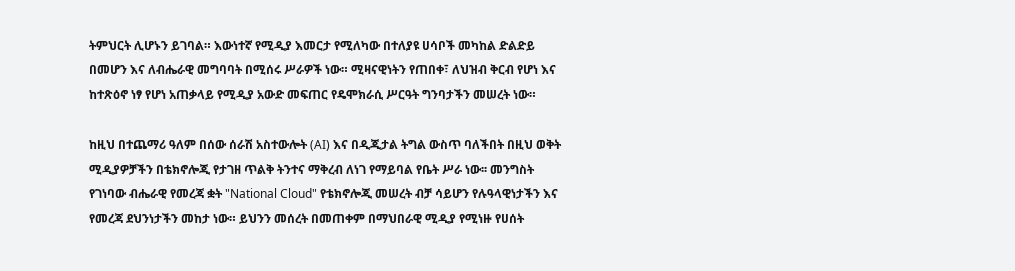ትምህርት ሊሆኑን ይገባል። እውነተኛ የሚዲያ እመርታ የሚለካው በተለያዩ ሀሳቦች መካከል ድልድይ በመሆን እና ለብሔራዊ መግባባት በሚሰሩ ሥራዎች ነው። ሚዛናዊነትን የጠበቀ፣ ለህዝብ ቅርብ የሆነ እና ከተጽዕኖ ነፃ የሆነ አጠቃላይ የሚዲያ አውድ መፍጠር የዴሞክራሲ ሥርዓት ግንባታችን መሠረት ነው።

ከዚህ በተጨማሪ ዓለም በሰው ሰራሽ አስተውሎት (AI) እና በዲጂታል ትግል ውስጥ ባለችበት በዚህ ወቅት ሚዲያዎቻችን በቴክኖሎጂ የታገዘ ጥልቅ ትንተና ማቅረብ ለነገ የማይባል የቤት ሥራ ነው፡፡ መንግስት የገነባው ብሔራዊ የመረጃ ቋት "National Cloud" የቴክኖሎጂ መሠረት ብቻ ሳይሆን የሉዓላዊነታችን እና የመረጃ ደህንነታችን መከታ ነው። ይህንን መሰረት በመጠቀም በማህበራዊ ሚዲያ የሚነዙ የሀሰት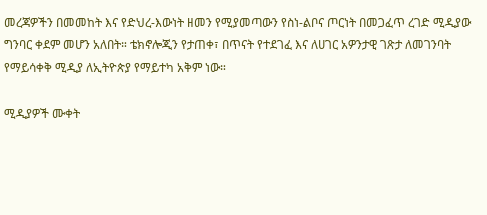መረጃዎችን በመመከት እና የድህረ-እውነት ዘመን የሚያመጣውን የስነ-ልቦና ጦርነት በመጋፈጥ ረገድ ሚዲያው ግንባር ቀደም መሆን አለበት። ቴክኖሎጂን የታጠቀ፣ በጥናት የተደገፈ እና ለሀገር አዎንታዊ ገጽታ ለመገንባት የማይሳቀቅ ሚዲያ ለኢትዮጵያ የማይተካ አቅም ነው።

ሚዲያዎች ሙቀት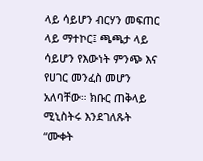ላይ ሳይሆን ብርሃን መፍጠር ላይ ማተኮር፤ ጫጫታ ላይ ሳይሆን የእውነት ምንጭ እና የሀገር መንፈስ መሆን አለባቸው። ክቡር ጠቅላይ ሚኒስትሩ እንደገለጹት “ሙቀት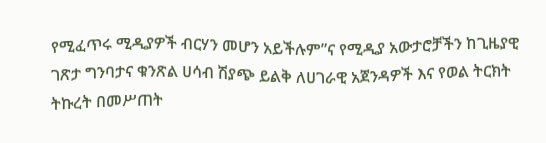የሚፈጥሩ ሚዲያዎች ብርሃን መሆን አይችሉም”ና የሚዲያ አውታሮቻችን ከጊዜያዊ ገጽታ ግንባታና ቁንጽል ሀሳብ ሽያጭ ይልቅ ለሀገራዊ አጀንዳዎች እና የወል ትርክት ትኩረት በመሥጠት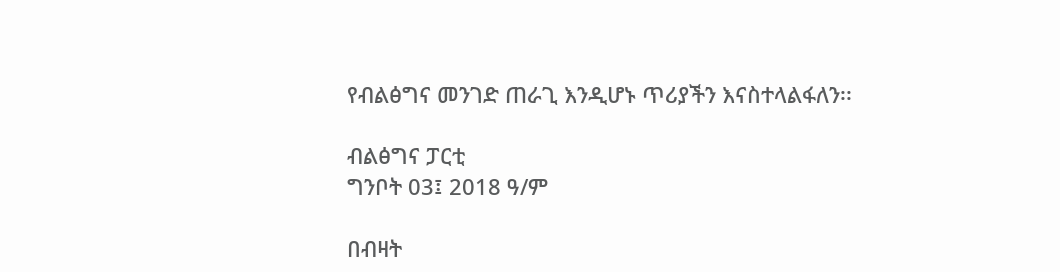የብልፅግና መንገድ ጠራጊ እንዲሆኑ ጥሪያችን እናስተላልፋለን፡፡

ብልፅግና ፓርቲ
ግንቦት 03፤ 2018 ዓ/ም

በብዛት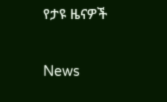የታዩ ዜናዎች

News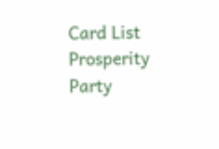Card List
Prosperity Party